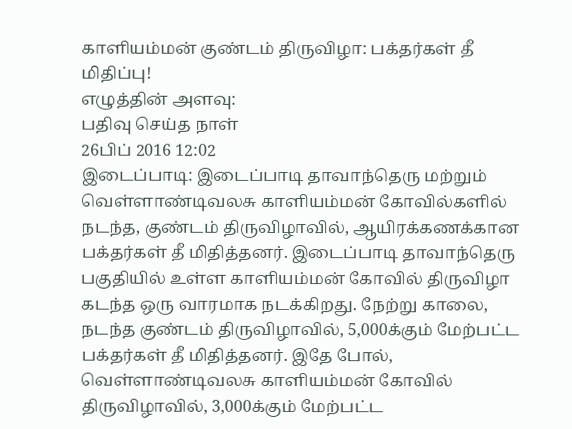காளியம்மன் குண்டம் திருவிழா: பக்தர்கள் தீ மிதிப்பு!
எழுத்தின் அளவு:
பதிவு செய்த நாள்
26பிப் 2016 12:02
இடைப்பாடி: இடைப்பாடி தாவாந்தெரு மற்றும் வெள்ளாண்டிவலசு காளியம்மன் கோவில்களில் நடந்த, குண்டம் திருவிழாவில், ஆயிரக்கணக்கான பக்தர்கள் தீ மிதித்தனர். இடைப்பாடி தாவாந்தெரு பகுதியில் உள்ள காளியம்மன் கோவில் திருவிழா கடந்த ஒரு வாரமாக நடக்கிறது. நேற்று காலை, நடந்த குண்டம் திருவிழாவில், 5,000க்கும் மேற்பட்ட பக்தர்கள் தீ மிதித்தனர். இதே போல், வெள்ளாண்டிவலசு காளியம்மன் கோவில் திருவிழாவில், 3,000க்கும் மேற்பட்ட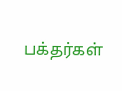பக்தர்கள்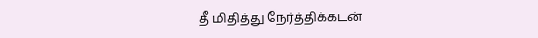தீ மிதித்து நேர்த்திக்கடன்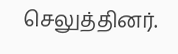செலுத்தினர்.